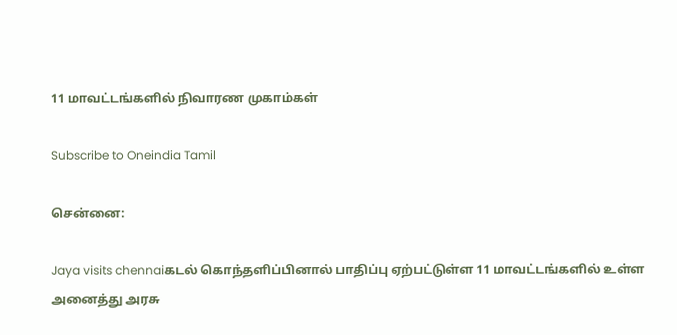11 மாவட்டங்களில் நிவாரண முகாம்கள்

Subscribe to Oneindia Tamil

சென்னை:

Jaya visits chennaiகடல் கொந்தளிப்பினால் பாதிப்பு ஏற்பட்டுள்ள 11 மாவட்டங்களில் உள்ள அனைத்து அரசு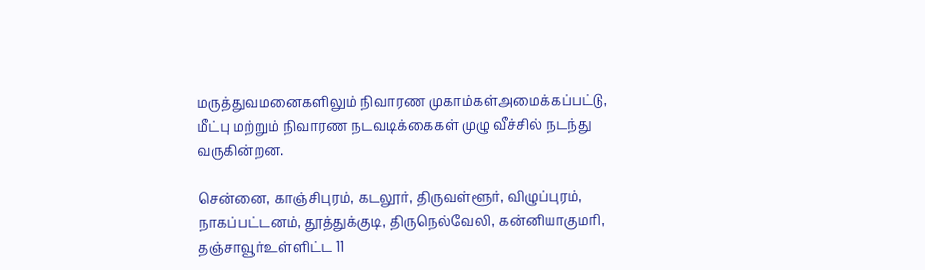மருத்துவமனைகளிலும் நிவாரண முகாம்கள்அமைக்கப்பட்டு, மீட்பு மற்றும் நிவாரண நடவடிக்கைகள் முழு வீச்சில் நடந்து வருகின்றன.

சென்னை, காஞ்சிபுரம், கடலூர், திருவள்ளூர், விழுப்புரம், நாகப்பட்டனம், தூத்துக்குடி, திருநெல்வேலி, கன்னியாகுமரி, தஞ்சாவூர்உள்ளிட்ட 11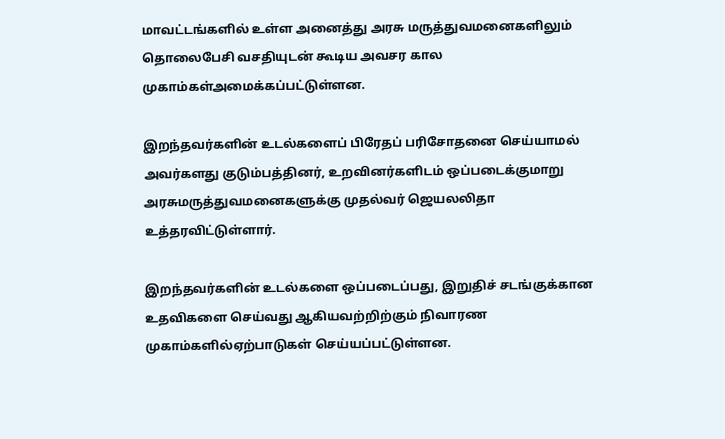மாவட்டங்களில் உள்ள அனைத்து அரசு மருத்துவமனைகளிலும் தொலைபேசி வசதியுடன் கூடிய அவசர கால முகாம்கள்அமைக்கப்பட்டுள்ளன.

இறந்தவர்களின் உடல்களைப் பிரேதப் பரிசோதனை செய்யாமல் அவர்களது குடும்பத்தினர், உறவினர்களிடம் ஒப்படைக்குமாறு அரசுமருத்துவமனைகளுக்கு முதல்வர் ஜெயலலிதா உத்தரவிட்டுள்ளார்.

இறந்தவர்களின் உடல்களை ஒப்படைப்பது, இறுதிச் சடங்குக்கான உதவிகளை செய்வது ஆகியவற்றிற்கும் நிவாரண முகாம்களில்ஏற்பாடுகள் செய்யப்பட்டுள்ளன.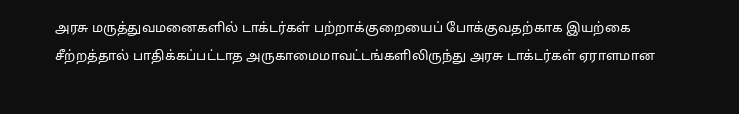அரசு மருத்துவமனைகளில் டாக்டர்கள் பற்றாக்குறையைப் போக்குவதற்காக இயற்கை சீற்றத்தால் பாதிக்கப்பட்டாத அருகாமைமாவட்டங்களிலிருந்து அரசு டாக்டர்கள் ஏராளமான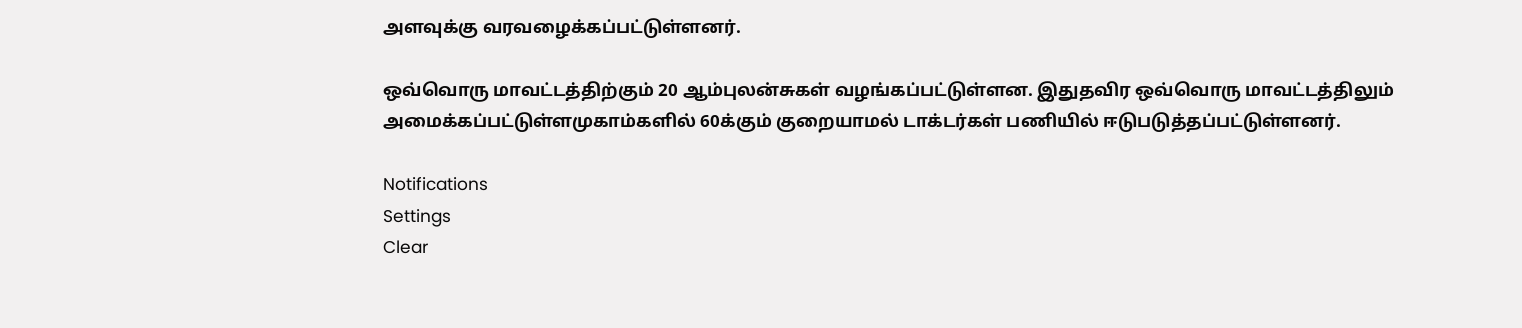அளவுக்கு வரவழைக்கப்பட்டுள்ளனர்.

ஒவ்வொரு மாவட்டத்திற்கும் 20 ஆம்புலன்சுகள் வழங்கப்பட்டுள்ளன. இதுதவிர ஒவ்வொரு மாவட்டத்திலும் அமைக்கப்பட்டுள்ளமுகாம்களில் 60க்கும் குறையாமல் டாக்டர்கள் பணியில் ஈடுபடுத்தப்பட்டுள்ளனர்.

Notifications
Settings
Clear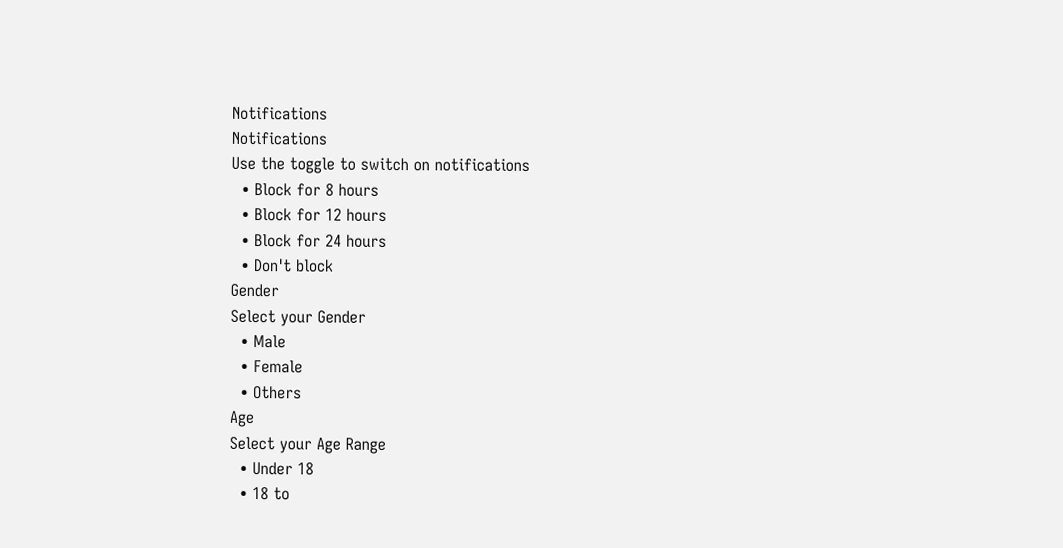Notifications
Notifications
Use the toggle to switch on notifications
  • Block for 8 hours
  • Block for 12 hours
  • Block for 24 hours
  • Don't block
Gender
Select your Gender
  • Male
  • Female
  • Others
Age
Select your Age Range
  • Under 18
  • 18 to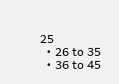25
  • 26 to 35
  • 36 to 45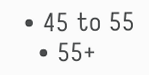• 45 to 55
  • 55+